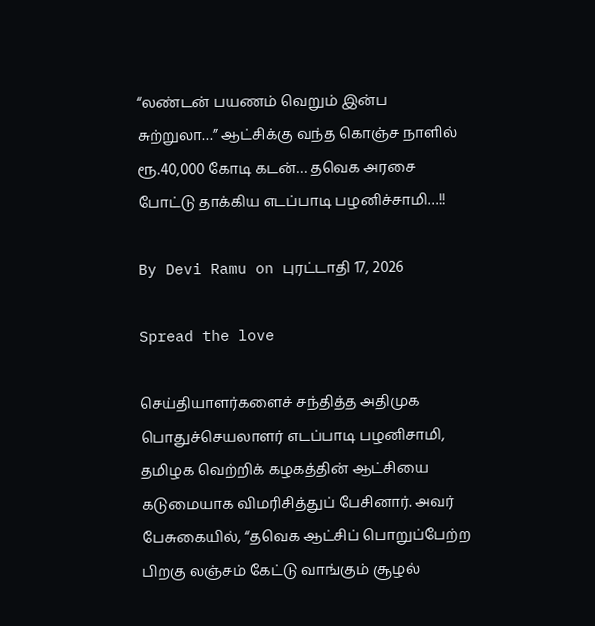“லண்டன் பயணம் வெறும் இன்ப சுற்றுலா…” ஆட்சிக்கு வந்த கொஞ்ச நாளில் ரூ.40,000 கோடி கடன்… தவெக அரசை போட்டு தாக்கிய எடப்பாடி பழனிச்சாமி…!!

By Devi Ramu on புரட்டாதி 17, 2026

Spread the love

செய்தியாளர்களைச் சந்தித்த அதிமுக பொதுச்செயலாளர் எடப்பாடி பழனிசாமி, தமிழக வெற்றிக் கழகத்தின் ஆட்சியை கடுமையாக விமரிசித்துப் பேசினார். அவர் பேசுகையில், “தவெக ஆட்சிப் பொறுப்பேற்ற பிறகு லஞ்சம் கேட்டு வாங்கும் சூழல்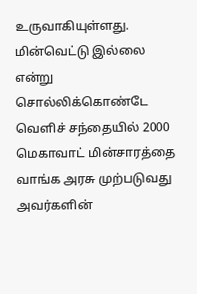உருவாகியுள்ளது. மின்வெட்டு இல்லை என்று சொல்லிக்கொண்டே வெளிச் சந்தையில் 2000 மெகாவாட் மின்சாரத்தை வாங்க அரசு முற்படுவது அவர்களின்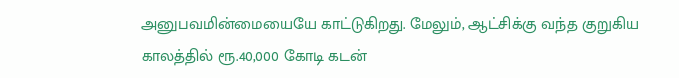அனுபவமின்மையையே காட்டுகிறது. மேலும், ஆட்சிக்கு வந்த குறுகிய காலத்தில் ரூ.40,000 கோடி கடன்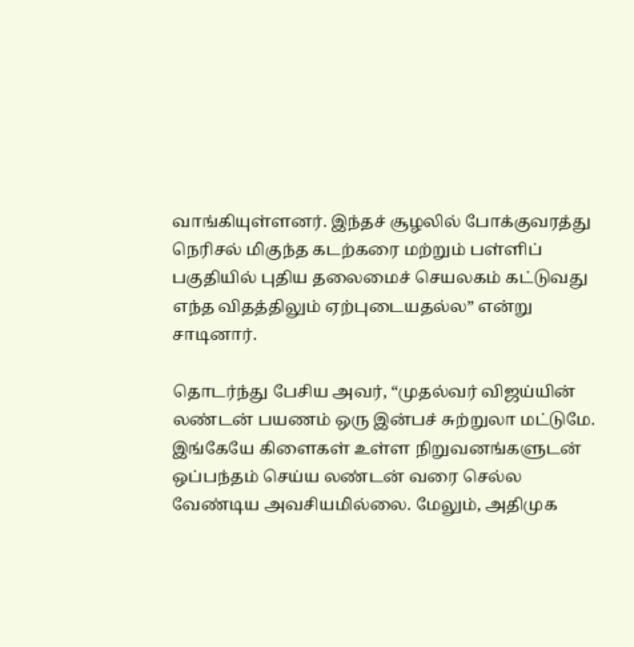வாங்கியுள்ளனர். இந்தச் சூழலில் போக்குவரத்து நெரிசல் மிகுந்த கடற்கரை மற்றும் பள்ளிப் பகுதியில் புதிய தலைமைச் செயலகம் கட்டுவது எந்த விதத்திலும் ஏற்புடையதல்ல” என்று சாடினார்.

தொடர்ந்து பேசிய அவர், “முதல்வர் விஜய்யின் லண்டன் பயணம் ஒரு இன்பச் சுற்றுலா மட்டுமே. இங்கேயே கிளைகள் உள்ள நிறுவனங்களுடன் ஒப்பந்தம் செய்ய லண்டன் வரை செல்ல வேண்டிய அவசியமில்லை. மேலும், அதிமுக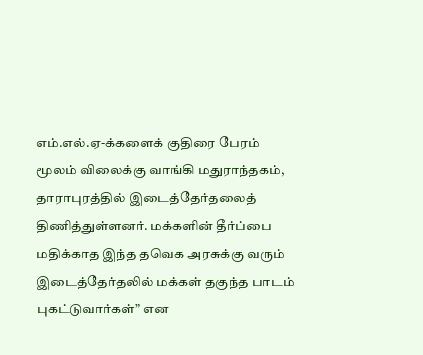எம்.எல்.ஏ-க்களைக் குதிரை பேரம் மூலம் விலைக்கு வாங்கி மதுராந்தகம், தாராபுரத்தில் இடைத்தேர்தலைத் திணித்துள்ளனர். மக்களின் தீர்ப்பை மதிக்காத இந்த தவெக அரசுக்கு வரும் இடைத்தேர்தலில் மக்கள் தகுந்த பாடம் புகட்டுவார்கள்” என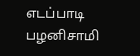எடப்பாடி பழனிசாமி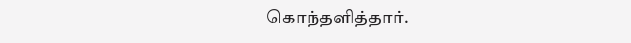கொந்தளித்தார்.